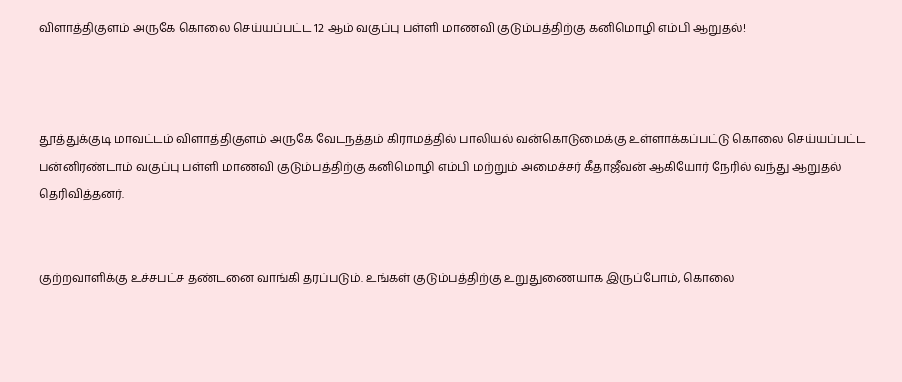விளாத்திகுளம் அருகே கொலை செய்யப்பட்ட 12 ஆம் வகுப்பு பள்ளி மாணவி குடும்பத்திற்கு கனிமொழி எம்பி ஆறுதல்!



தூத்துக்குடி மாவட்டம் விளாத்திகுளம் அருகே வேடநத்தம் கிராமத்தில் பாலியல் வன்கொடுமைக்கு உள்ளாக்கப்பட்டு கொலை செய்யப்பட்ட பன்னிரண்டாம் வகுப்பு பள்ளி மாணவி குடும்பத்திற்கு கனிமொழி எம்பி மற்றும் அமைச்சர் கீதாஜீவன் ஆகியோர் நேரில் வந்து ஆறுதல் தெரிவித்தனர்.


குற்றவாளிக்கு உச்சபட்ச தண்டனை வாங்கி தரப்படும். உங்கள் குடும்பத்திற்கு உறுதுணையாக இருப்போம், கொலை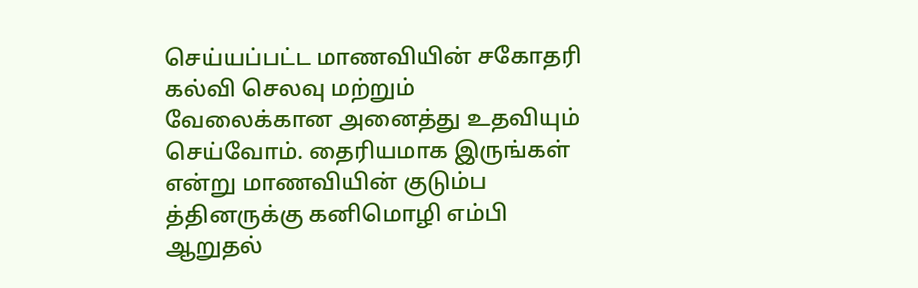செய்யப்பட்ட மாணவியின் சகோதரி கல்வி செலவு மற்றும் வேலைக்கான அனைத்து உதவியும் செய்வோம். தைரியமாக இருங்கள் என்று மாணவியின் குடும்ப த்தினருக்கு கனிமொழி எம்பி ஆறுதல்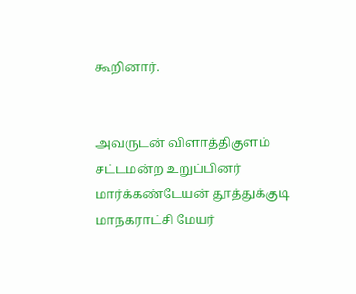கூறினார்.


அவருடன் விளாத்திகுளம் சட்டமன்ற உறுப்பினர் மார்க்கண்டேயன் தூத்துக்குடி மாநகராட்சி மேயர்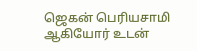ஜெகன் பெரியசாமி ஆகியோர் உடன்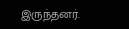இருந்தனர்.